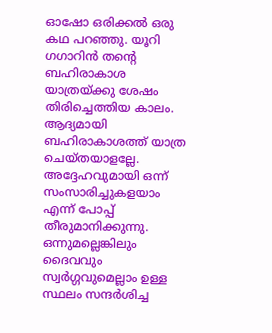ഓഷോ ഒരിക്കൽ ഒരു കഥ പറഞ്ഞു. യൂറി ഗഗാറിൻ തന്റെ ബഹിരാകാശ യാത്രയ്ക്കു ശേഷം തിരിച്ചെത്തിയ കാലം. ആദ്യമായി ബഹിരാകാശത്ത് യാത്ര ചെയ്തയാളല്ലേ. അദ്ദേഹവുമായി ഒന്ന് സംസാരിച്ചുകളയാം എന്ന് പോപ്പ് തീരുമാനിക്കുന്നു. ഒന്നുമല്ലെങ്കിലും ദൈവവും സ്വർഗ്ഗവുമെല്ലാം ഉള്ള സ്ഥലം സന്ദർശിച്ച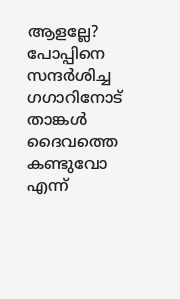ആളല്ലേ? പോപ്പിനെ സന്ദർശിച്ച ഗഗാറിനോട് താങ്കൾ ദൈവത്തെ കണ്ടുവോ എന്ന്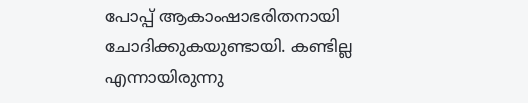പോപ്പ് ആകാംഷാഭരിതനായി ചോദിക്കുകയുണ്ടായി. കണ്ടില്ല എന്നായിരുന്നു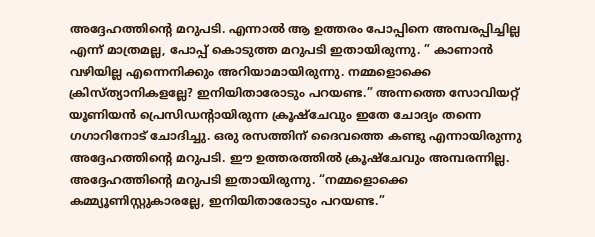അദ്ദേഹത്തിന്റെ മറുപടി. എന്നാൽ ആ ഉത്തരം പോപ്പിനെ അമ്പരപ്പിച്ചില്ല എന്ന് മാത്രമല്ല, പോപ്പ് കൊടുത്ത മറുപടി ഇതായിരുന്നു. ” കാണാൻ വഴിയില്ല എന്നെനിക്കും അറിയാമായിരുന്നു. നമ്മളൊക്കെ ക്രിസ്ത്യാനികളല്ലേ? ഇനിയിതാരോടും പറയണ്ട.” അന്നത്തെ സോവിയറ്റ് യൂണിയൻ പ്രെസിഡന്റായിരുന്ന ക്രൂഷ്ചേവും ഇതേ ചോദ്യം തന്നെ ഗഗാറിനോട് ചോദിച്ചു. ഒരു രസത്തിന് ദൈവത്തെ കണ്ടു എന്നായിരുന്നു അദ്ദേഹത്തിന്റെ മറുപടി. ഈ ഉത്തരത്തിൽ ക്രൂഷ്ചേവും അമ്പരന്നില്ല. അദ്ദേഹത്തിന്റെ മറുപടി ഇതായിരുന്നു. “നമ്മളൊക്കെ കമ്മ്യൂണിസ്റ്റുകാരല്ലേ, ഇനിയിതാരോടും പറയണ്ട.”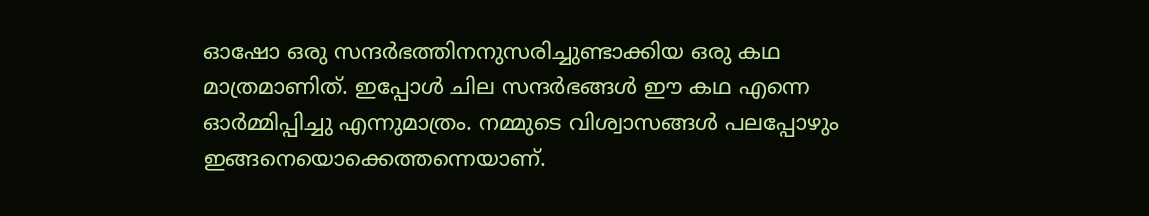ഓഷോ ഒരു സന്ദർഭത്തിനനുസരിച്ചുണ്ടാക്കിയ ഒരു കഥ മാത്രമാണിത്. ഇപ്പോൾ ചില സന്ദർഭങ്ങൾ ഈ കഥ എന്നെ ഓർമ്മിപ്പിച്ചു എന്നുമാത്രം. നമ്മുടെ വിശ്വാസങ്ങൾ പലപ്പോഴും ഇങ്ങനെയൊക്കെത്തന്നെയാണ്.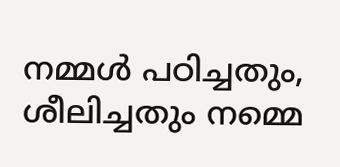നമ്മൾ പഠിച്ചതും, ശീലിച്ചതും നമ്മെ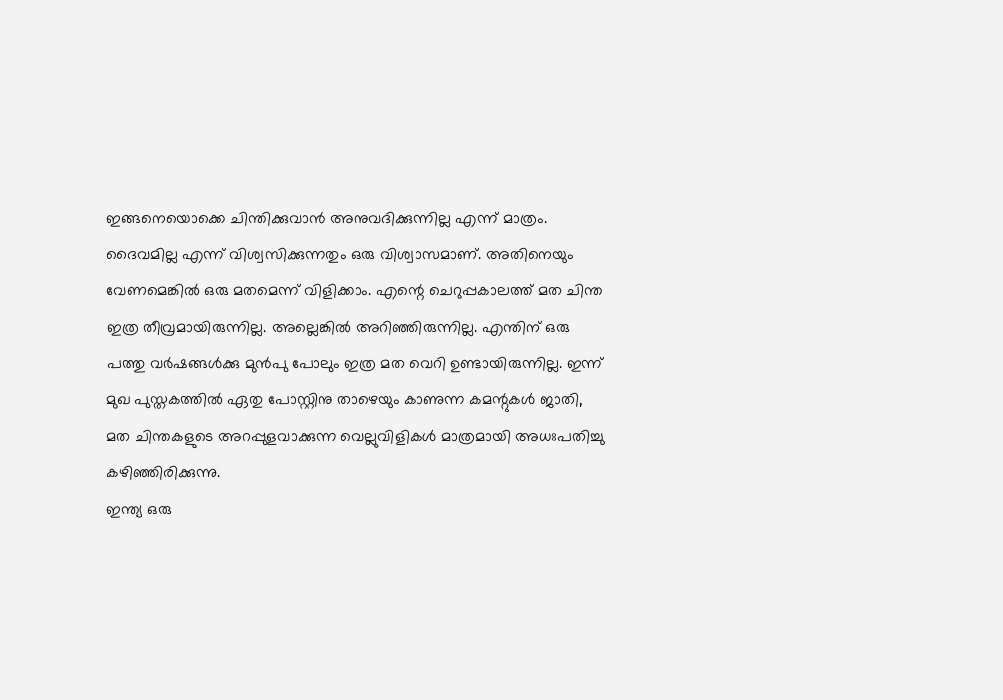ഇങ്ങനെയൊക്കെ ചിന്തിക്കുവാൻ അനുവദിക്കുന്നില്ല എന്ന് മാത്രം. ദൈവമില്ല എന്ന് വിശ്വസിക്കുന്നതും ഒരു വിശ്വാസമാണ്. അതിനെയും വേണമെങ്കിൽ ഒരു മതമെന്ന് വിളിക്കാം. എന്റെ ചെറുപ്പകാലത്ത് മത ചിന്ത ഇത്ര തീവ്രമായിരുന്നില്ല. അല്ലെങ്കിൽ അറിഞ്ഞിരുന്നില്ല. എന്തിന് ഒരു പത്തു വർഷങ്ങൾക്കു മുൻപു പോലും ഇത്ര മത വെറി ഉണ്ടായിരുന്നില്ല. ഇന്ന് മുഖ പുസ്തകത്തിൽ ഏതു പോസ്റ്റിനു താഴെയും കാണുന്ന കമന്റുകൾ ജാതി, മത ചിന്തകളുടെ അറപ്പുളവാക്കുന്ന വെല്ലുവിളികൾ മാത്രമായി അധഃപതിച്ചു കഴിഞ്ഞിരിക്കുന്നു.
ഇന്ത്യ ഒരു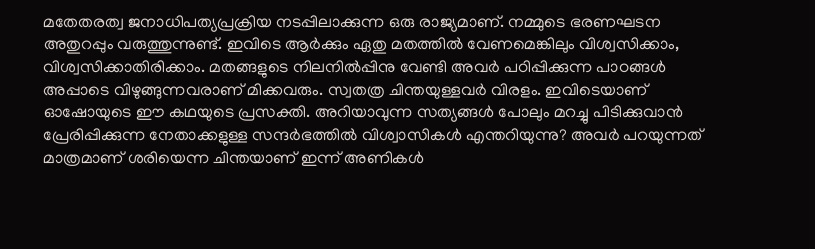മതേതരത്വ ജനാധിപത്യപ്രക്രിയ നടപ്പിലാക്കുന്ന ഒരു രാജ്യമാണ്. നമ്മുടെ ഭരണഘടന അതുറപ്പും വരുത്തുന്നുണ്ട്. ഇവിടെ ആർക്കും ഏതു മതത്തിൽ വേണമെങ്കിലും വിശ്വസിക്കാം, വിശ്വസിക്കാതിരിക്കാം. മതങ്ങളുടെ നിലനിൽപ്പിനു വേണ്ടി അവർ പഠിപ്പിക്കുന്ന പാഠങ്ങൾ അപ്പാടെ വിഴുങ്ങുന്നവരാണ് മിക്കവരും. സ്വതത്ര ചിന്തയുള്ളവർ വിരളം. ഇവിടെയാണ് ഓഷോയുടെ ഈ കഥയുടെ പ്രസക്തി. അറിയാവുന്ന സത്യങ്ങൾ പോലും മറച്ചു പിടിക്കുവാൻ പ്രേരിപ്പിക്കുന്ന നേതാക്കളുള്ള സന്ദർഭത്തിൽ വിശ്വാസികൾ എന്തറിയുന്നു? അവർ പറയുന്നത് മാത്രമാണ് ശരിയെന്ന ചിന്തയാണ് ഇന്ന് അണികൾ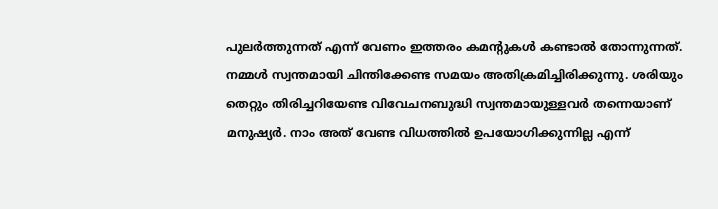പുലർത്തുന്നത് എന്ന് വേണം ഇത്തരം കമന്റുകൾ കണ്ടാൽ തോന്നുന്നത്. നമ്മൾ സ്വന്തമായി ചിന്തിക്കേണ്ട സമയം അതിക്രമിച്ചിരിക്കുന്നു. ശരിയും തെറ്റും തിരിച്ചറിയേണ്ട വിവേചനബുദ്ധി സ്വന്തമായുള്ളവർ തന്നെയാണ് മനുഷ്യർ. നാം അത് വേണ്ട വിധത്തിൽ ഉപയോഗിക്കുന്നില്ല എന്ന്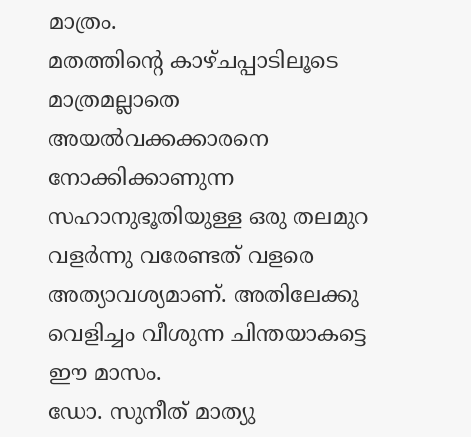മാത്രം.
മതത്തിന്റെ കാഴ്ചപ്പാടിലൂടെ മാത്രമല്ലാതെ അയൽവക്കക്കാരനെ നോക്കിക്കാണുന്ന സഹാനുഭൂതിയുള്ള ഒരു തലമുറ വളർന്നു വരേണ്ടത് വളരെ അത്യാവശ്യമാണ്. അതിലേക്കു വെളിച്ചം വീശുന്ന ചിന്തയാകട്ടെ ഈ മാസം.
ഡോ. സുനീത് മാത്യു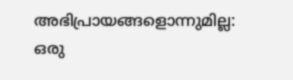അഭിപ്രായങ്ങളൊന്നുമില്ല:
ഒരു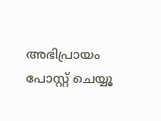അഭിപ്രായം പോസ്റ്റ് ചെയ്യൂ